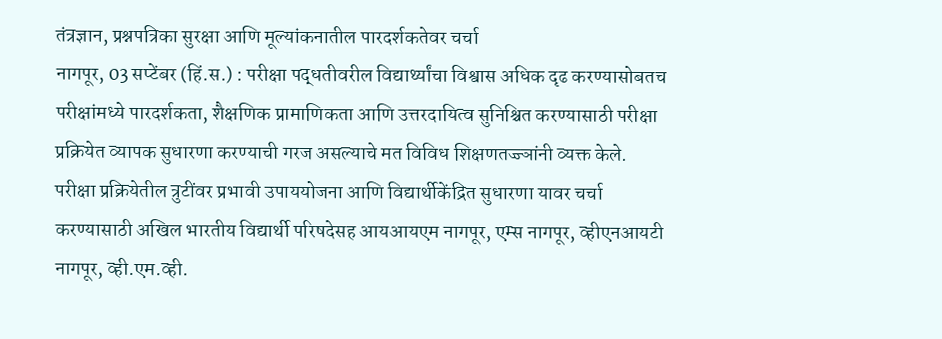तंत्रज्ञान, प्रश्नपत्रिका सुरक्षा आणि मूल्यांकनातील पारदर्शकतेवर चर्चा
नागपूर, 03 सप्टेंबर (हिं.स.) : परीक्षा पद्धतीवरील विद्यार्थ्यांचा विश्वास अधिक दृढ करण्यासोबतच परीक्षांमध्ये पारदर्शकता, शैक्षणिक प्रामाणिकता आणि उत्तरदायित्व सुनिश्चित करण्यासाठी परीक्षा प्रक्रियेत व्यापक सुधारणा करण्याची गरज असल्याचे मत विविध शिक्षणतज्ज्ञांनी व्यक्त केले.
परीक्षा प्रक्रियेतील त्रुटींवर प्रभावी उपाययोजना आणि विद्यार्थीकेंद्रित सुधारणा यावर चर्चा करण्यासाठी अखिल भारतीय विद्यार्थी परिषदेसह आयआयएम नागपूर, एम्स नागपूर, व्हीएनआयटी नागपूर, व्ही.एम.व्ही.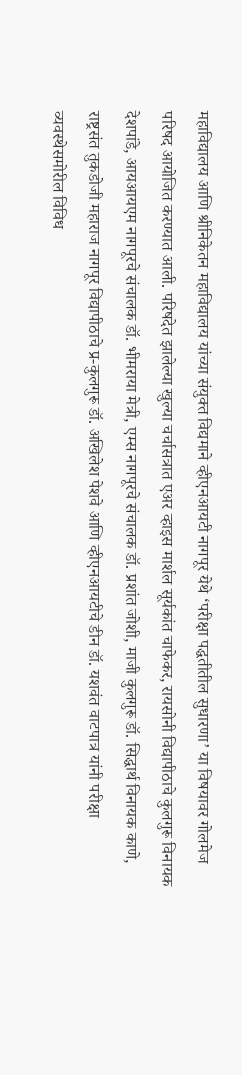महाविद्यालय आणि श्रीनिकेतन महाविद्यालय यांच्या संयुक्त विद्यमाने व्हीएनआयटी नागपूर येथे ‘परीक्षा पद्धतीतील सुधारणा’ या विषयावर गोलमेज परिषद आयोजित करण्यात आली. परिषदेत झालेल्या खुल्या चर्चासत्रात एअर व्हाइस मार्शल सूर्यकांत चाफेकर, रायसोनी विद्यापीठाचे कुलगुरू विनायक देशपांडे, आयआयएम नागपूरचे संचालक डॉ. भीमराया मेत्री, एम्स नागपूरचे संचालक डॉ. प्रशांत जोशी, माजी कुलगुरू डॉ. सिद्धार्थ विनायक काणे, राष्ट्रसंत तुकडोजी महाराज नागपूर विद्यापीठाचे प्र-कुलगुरू डॉ. अखिलेश पेशवे आणि व्हीएनआयटीचे डीन डॉ. यशवंत वाटपात्र यांनी परीक्षा व्यवस्थेसमोरील विविध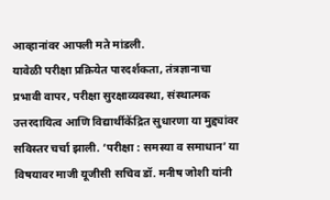आव्हानांवर आपली मते मांडली.
यावेळी परीक्षा प्रक्रियेत पारदर्शकता, तंत्रज्ञानाचा प्रभावी वापर, परीक्षा सुरक्षाव्यवस्था, संस्थात्मक उत्तरदायित्व आणि विद्यार्थीकेंद्रित सुधारणा या मुद्द्यांवर सविस्तर चर्चा झाली. ‘परीक्षा : समस्या व समाधान’ या विषयावर माजी यूजीसी सचिव डॉ. मनीष जोशी यांनी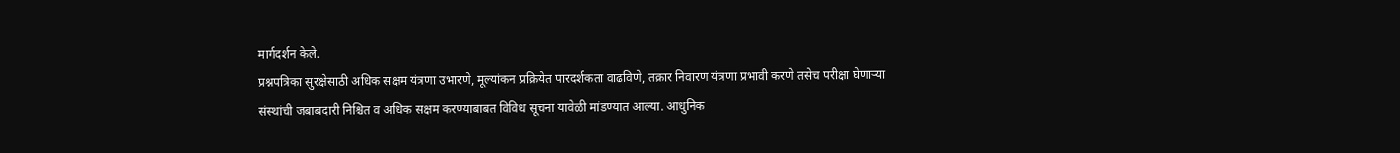मार्गदर्शन केले.
प्रश्नपत्रिका सुरक्षेसाठी अधिक सक्षम यंत्रणा उभारणे, मूल्यांकन प्रक्रियेत पारदर्शकता वाढविणे, तक्रार निवारण यंत्रणा प्रभावी करणे तसेच परीक्षा घेणाऱ्या संस्थांची जबाबदारी निश्चित व अधिक सक्षम करण्याबाबत विविध सूचना यावेळी मांडण्यात आल्या. आधुनिक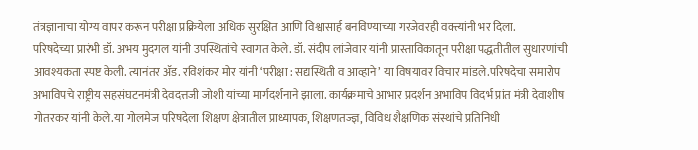तंत्रज्ञानाचा योग्य वापर करून परीक्षा प्रक्रियेला अधिक सुरक्षित आणि विश्वासार्ह बनविण्याच्या गरजेवरही वक्त्यांनी भर दिला.
परिषदेच्या प्रारंभी डॉ. अभय मुदगल यांनी उपस्थितांचे स्वागत केले. डॉ. संदीप लांजेवार यांनी प्रास्ताविकातून परीक्षा पद्धतीतील सुधारणांची आवश्यकता स्पष्ट केली. त्यानंतर ॲड. रविशंकर मोर यांनी ‘परीक्षा : सद्यस्थिती व आव्हाने’ या विषयावर विचार मांडले.परिषदेचा समारोप अभाविपचे राष्ट्रीय सहसंघटनमंत्री देवदत्तजी जोशी यांच्या मार्गदर्शनाने झाला. कार्यक्रमाचे आभार प्रदर्शन अभाविप विदर्भ प्रांत मंत्री देवाशीष गोतरकर यांनी केले.या गोलमेज परिषदेला शिक्षण क्षेत्रातील प्राध्यापक, शिक्षणतज्ज्ञ, विविध शैक्षणिक संस्थांचे प्रतिनिधी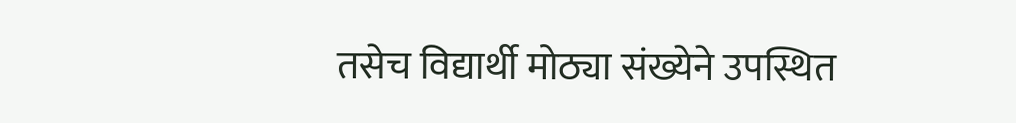तसेच विद्यार्थी मोठ्या संख्येने उपस्थित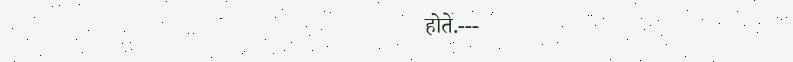होते.---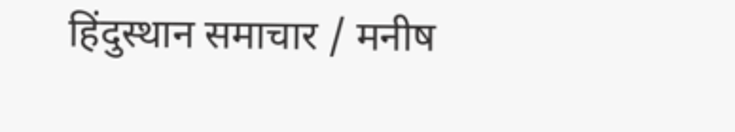हिंदुस्थान समाचार / मनीष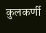कुलकर्णी